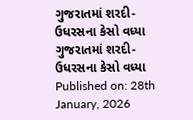ગુજરાતમાં શરદી-ઉધરસના કેસો વધ્યા
ગુજરાતમાં શરદી-ઉધરસના કેસો વધ્યા
Published on: 28th January, 2026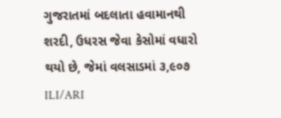ગુજરાતમાં બદલાતા હવામાનથી શરદી, ઉધરસ જેવા કેસોમાં વધારો થયો છે, જેમાં વલસાડમાં ૩,૯૦૭ ILI/ARI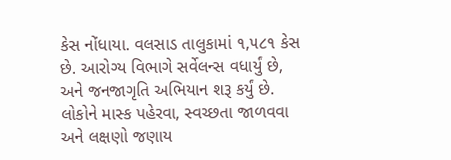કેસ નોંધાયા. વલસાડ તાલુકામાં ૧,૫૮૧ કેસ છે. આરોગ્ય વિભાગે સર્વેલન્સ વધાર્યું છે, અને જનજાગૃતિ અભિયાન શરૂ કર્યું છે. લોકોને માસ્ક પહેરવા, સ્વચ્છતા જાળવવા અને લક્ષણો જણાય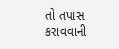તો તપાસ કરાવવાની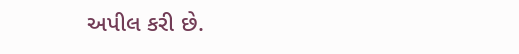અપીલ કરી છે.